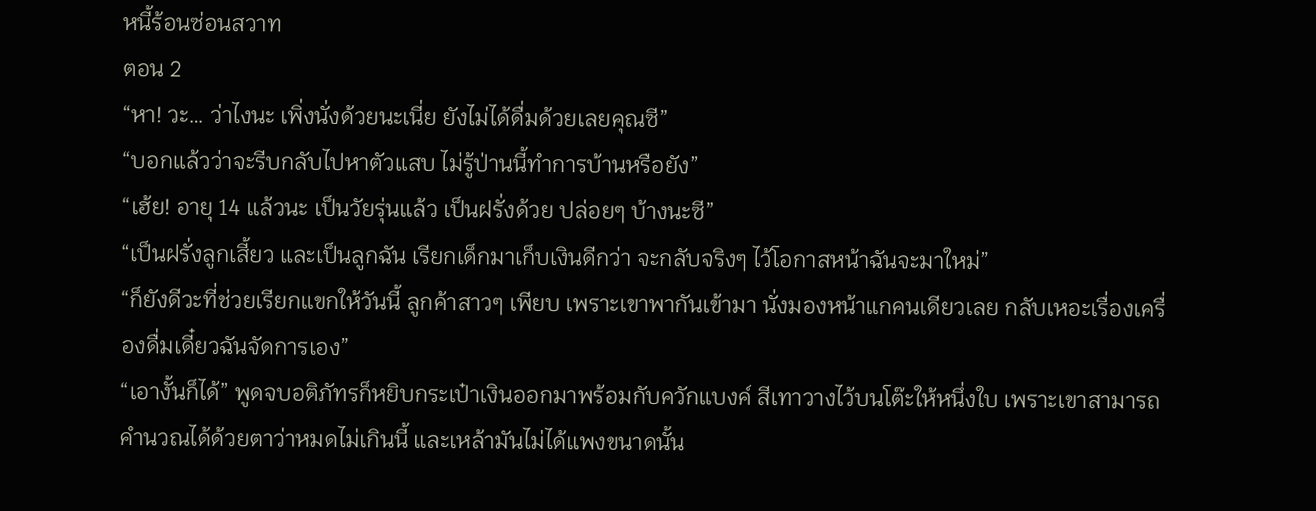หนี้ร้อนซ่อนสวาท
ตอน 2
“หา! วะ… ว่าไงนะ เพิ่งนั่งด้วยนะเนี่ย ยังไม่ได้ดื่มด้วยเลยคุณซี”
“บอกแล้วว่าจะรีบกลับไปหาตัวแสบ ไม่รู้ป่านนี้ทำการบ้านหรือยัง”
“เฮ้ย! อายุ 14 แล้วนะ เป็นวัยรุ่นแล้ว เป็นฝรั่งด้วย ปล่อยๆ บ้างนะซี”
“เป็นฝรั่งลูกเสี้ยว และเป็นลูกฉัน เรียกเด็กมาเก็บเงินดีกว่า จะกลับจริงๆ ไว้โอกาสหน้าฉันจะมาใหม่”
“ก็ยังดีวะที่ช่วยเรียกแขกให้วันนี้ ลูกค้าสาวๆ เพียบ เพราะเขาพากันเข้ามา นั่งมองหน้าแกคนเดียวเลย กลับเหอะเรื่องเครื่องดื่มเดี๋ยวฉันจัดการเอง”
“เอางั้นก็ได้” พูดจบอติภัทรก็หยิบกระเป๋าเงินออกมาพร้อมกับควักแบงค์ สีเทาวางไว้บนโต๊ะให้หนึ่งใบ เพราะเขาสามารถคำนวณได้ด้วยตาว่าหมดไม่เกินนี้ และเหล้ามันไม่ได้แพงขนาดนั้น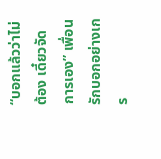“บอกแล้วว่าไม่ต้อง เดี๋ยวจัดการเอง” เพื่อนรักบอกอย่างเกร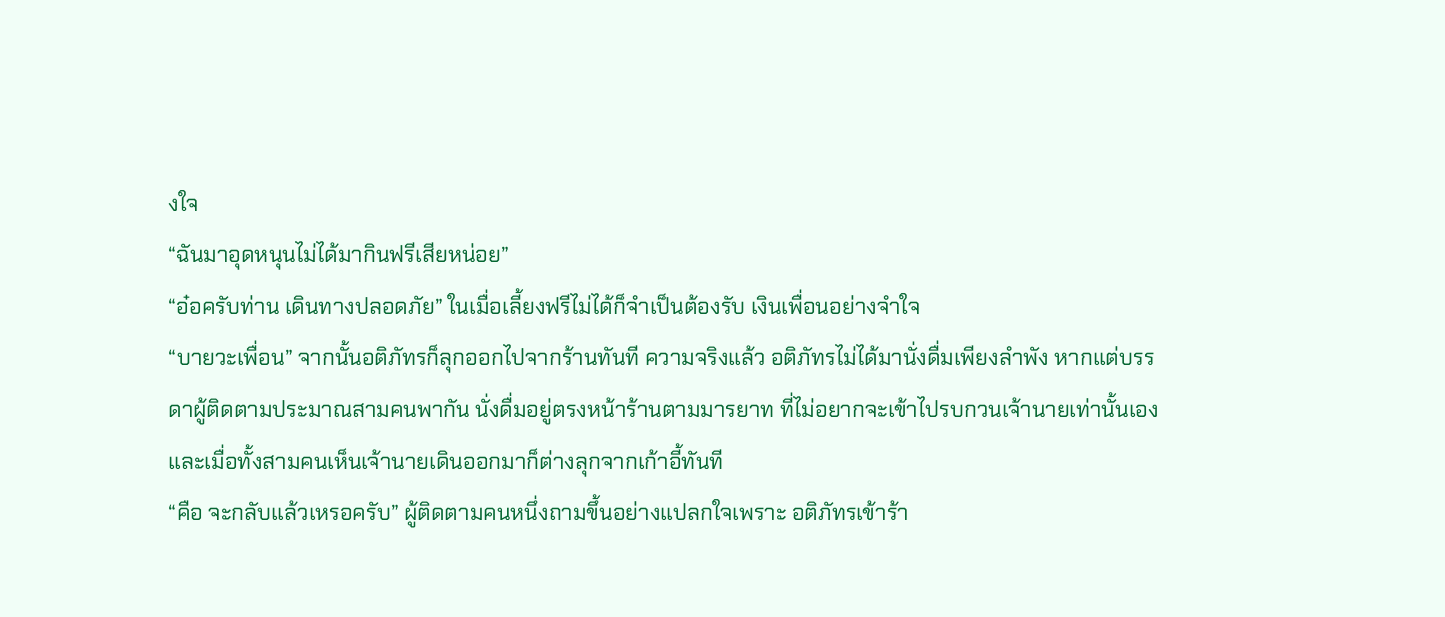งใจ
“ฉันมาอุดหนุนไม่ได้มากินฟรีเสียหน่อย”
“อ๋อครับท่าน เดินทางปลอดภัย” ในเมื่อเลี้ยงฟรีไม่ได้ก็จำเป็นต้องรับ เงินเพื่อนอย่างจำใจ
“บายวะเพื่อน” จากนั้นอติภัทรก็ลุกออกไปจากร้านทันที ความจริงแล้ว อติภัทรไม่ได้มานั่งดื่มเพียงลำพัง หากแต่บรรดาผู้ติดตามประมาณสามคนพากัน นั่งดื่มอยู่ตรงหน้าร้านตามมารยาท ที่ไม่อยากจะเข้าไปรบกวนเจ้านายเท่านั้นเอง และเมื่อทั้งสามคนเห็นเจ้านายเดินออกมาก็ต่างลุกจากเก้าอี้ทันที
“คือ จะกลับแล้วเหรอครับ” ผู้ติดตามคนหนึ่งถามขึ้นอย่างแปลกใจเพราะ อติภัทรเข้าร้า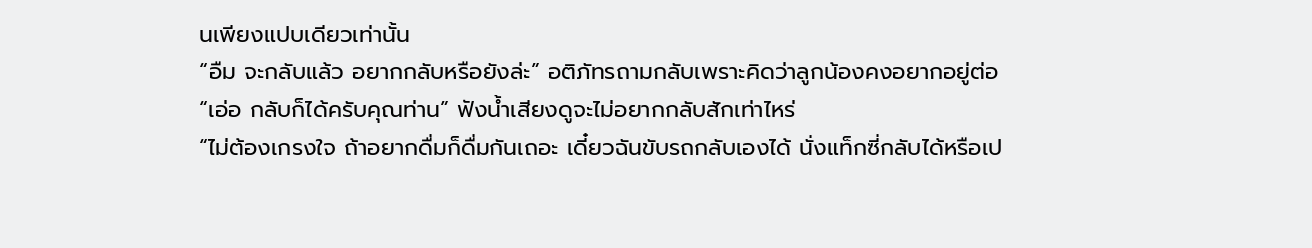นเพียงแปบเดียวเท่านั้น
“อืม จะกลับแล้ว อยากกลับหรือยังล่ะ” อติภัทรถามกลับเพราะคิดว่าลูกน้องคงอยากอยู่ต่อ
“เอ่อ กลับก็ได้ครับคุณท่าน” ฟังน้ำเสียงดูจะไม่อยากกลับสักเท่าไหร่
“ไม่ต้องเกรงใจ ถ้าอยากดื่มก็ดื่มกันเถอะ เดี๋ยวฉันขับรถกลับเองได้ นั่งแท็กซี่กลับได้หรือเป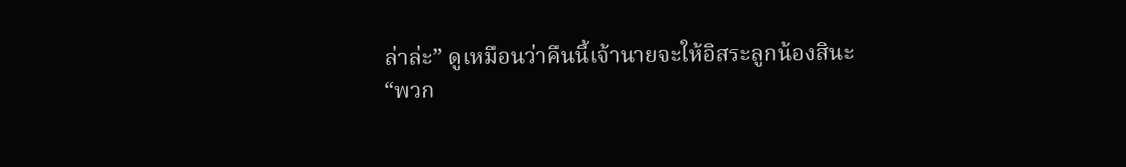ล่าล่ะ” ดูเหมือนว่าคืนนี้เจ้านายจะให้อิสระลูกน้องสินะ
“พวก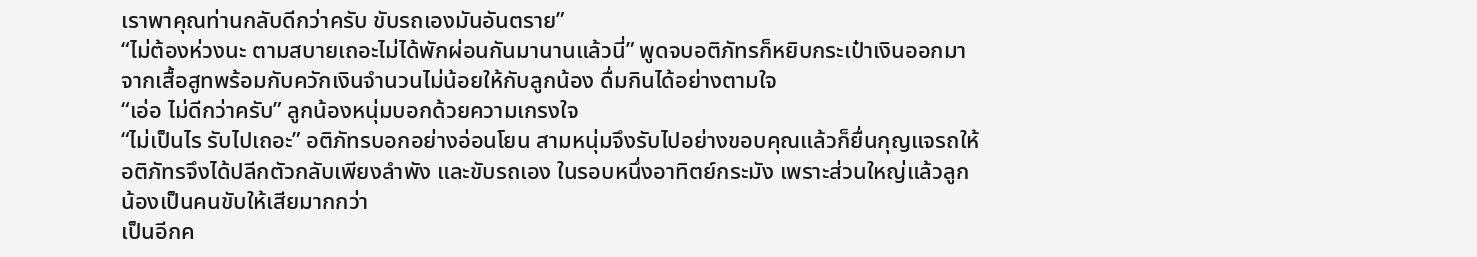เราพาคุณท่านกลับดีกว่าครับ ขับรถเองมันอันตราย”
“ไม่ต้องห่วงนะ ตามสบายเถอะไม่ได้พักผ่อนกันมานานแล้วนี่” พูดจบอติภัทรก็หยิบกระเป๋าเงินออกมาจากเสื้อสูทพร้อมกับควักเงินจำนวนไม่น้อยให้กับลูกน้อง ดื่มกินได้อย่างตามใจ
“เอ่อ ไม่ดีกว่าครับ” ลูกน้องหนุ่มบอกด้วยความเกรงใจ
“ไม่เป็นไร รับไปเถอะ” อติภัทรบอกอย่างอ่อนโยน สามหนุ่มจึงรับไปอย่างขอบคุณแล้วก็ยื่นกุญแจรถให้ อติภัทรจึงได้ปลีกตัวกลับเพียงลำพัง และขับรถเอง ในรอบหนึ่งอาทิตย์กระมัง เพราะส่วนใหญ่แล้วลูกน้องเป็นคนขับให้เสียมากกว่า
เป็นอีกค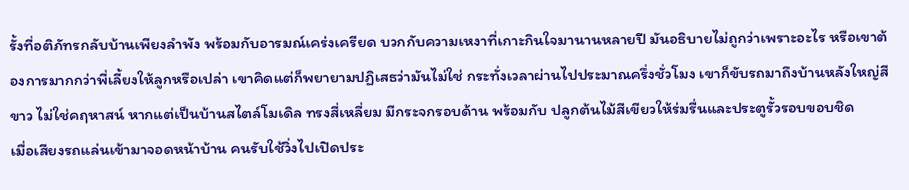รั้งที่อติภัทรกลับบ้านเพียงลำพัง พร้อมกับอารมณ์เคร่งเครียด บวกกับความเหงาที่เกาะกินใจมานานหลายปี มันอธิบายไม่ถูกว่าเพราะอะไร หรือเขาต้องการมากกว่าพี่เลี้ยงให้ลูกหรือเปล่า เขาคิดแต่ก็พยายามปฏิเสธว่ามันไม่ใช่ กระทั่งเวลาผ่านไปประมาณครึ่งชั่วโมง เขาก็ขับรถมาถึงบ้านหลังใหญ่สีขาว ไม่ใช่คฤหาสน์ หากแต่เป็นบ้านสไตล์โมเดิล ทรงสี่เหลี่ยม มีกระจกรอบด้าน พร้อมกับ ปลูกต้นไม้สีเขียวให้ร่มรื่นและประตูรั้วรอบขอบชิด
เมื่อเสียงรถแล่นเข้ามาจอดหน้าบ้าน คนรับใช้วิ่งไปเปิดประ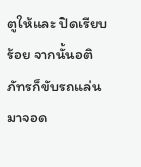ตูให้และ ปิดเรียบร้อย จากนั้นอติภัทรก็ขับรถแล่นมาจอด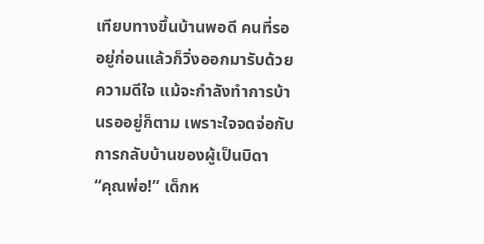เทียบทางขึ้นบ้านพอดี คนที่รออยู่ก่อนแล้วก็วิ่งออกมารับด้วยความดีใจ แม้จะกำลังทำการบ้านรออยู่ก็ตาม เพราะใจจดจ่อกับการกลับบ้านของผู้เป็นบิดา
“คุณพ่อ!” เด็กห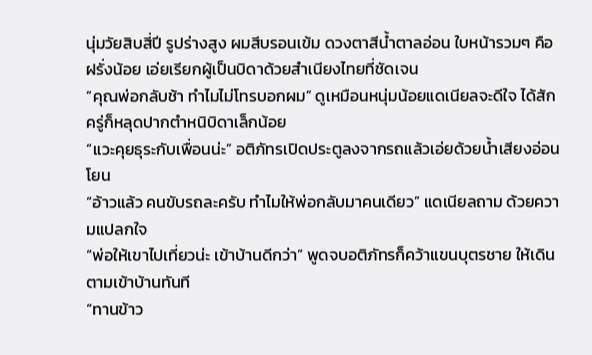นุ่มวัยสิบสี่ปี รูปร่างสูง ผมสีบรอนเข้ม ดวงตาสีน้ำตาลอ่อน ใบหน้ารวมๆ คือฝรั่งน้อย เอ่ยเรียกผู้เป็นบิดาด้วยสำเนียงไทยที่ชัดเจน
“คุณพ่อกลับช้า ทำไมไม่โทรบอกผม” ดูเหมือนหนุ่มน้อยแดเนียลจะดีใจ ได้สักครู่ก็หลุดปากตำหนิบิดาเล็กน้อย
“แวะคุยธุระกับเพื่อนน่ะ” อติภัทรเปิดประตูลงจากรถแล้วเอ่ยด้วยน้ำเสียงอ่อนโยน
“อ้าวแล้ว คนขับรถละครับ ทำไมให้พ่อกลับมาคนเดียว” แดเนียลถาม ด้วยความแปลกใจ
“พ่อให้เขาไปเที่ยวน่ะ เข้าบ้านดีกว่า” พูดจบอติภัทรก็คว้าแขนบุตรชาย ให้เดินตามเข้าบ้านทันที
“ทานข้าว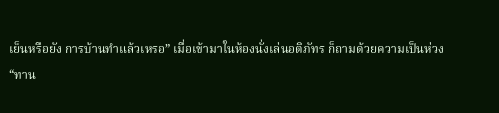เย็นหรือยัง การบ้านทำแล้วเหรอ” เมื่อเข้ามาในห้องนั่งเล่นอติภัทร ก็ถามด้วยความเป็นห่วง
“ทาน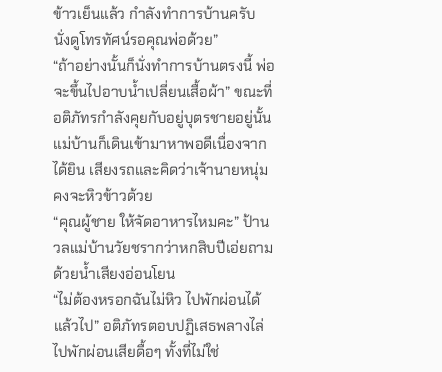ข้าวเย็นแล้ว กำลังทำการบ้านครับ นั่งดูโทรทัศน์รอคุณพ่อด้วย”
“ถ้าอย่างนั้นก็นั่งทำการบ้านตรงนี้ พ่อจะขึ้นไปอาบน้ำเปลี่ยนเสื้อผ้า” ขณะที่อติภัทรกำลังคุยกับอยู่บุตรชายอยู่นั้น แม่บ้านก็เดินเข้ามาหาพอดีเนื่องจากได้ยิน เสียงรถและคิดว่าเจ้านายหนุ่มคงจะหิวข้าวด้วย
“คุณผู้ชาย ให้จัดอาหารไหมคะ” ป้านวลแม่บ้านวัยชรากว่าหกสิบปีเอ่ยถามด้วยน้ำเสียงอ่อนโยน
“ไม่ต้องหรอกฉันไม่หิว ไปพักผ่อนได้แล้วไป” อติภัทรตอบปฏิเสธพลางไล่ไปพักผ่อนเสียดื้อๆ ทั้งที่ไม่ใช่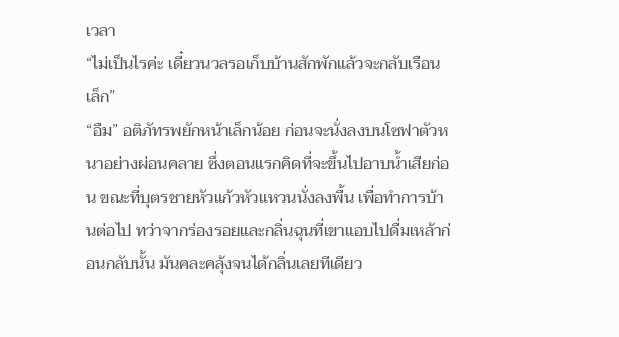เวลา
“ไม่เป็นไรค่ะ เดี๋ยวนวลรอเก็บบ้านสักพักแล้วจะกลับเรือนเล็ก”
“อืม” อติภัทรพยักหน้าเล็กน้อย ก่อนจะนั่งลงบนโซฟาตัวหนาอย่างผ่อนคลาย ซึ่งตอนแรกคิดที่จะขึ้นไปอาบน้ำเสียก่อน ขณะที่บุตรชายหัวแก้วหัวแหวนนั่งลงพื้น เพื่อทำการบ้านต่อไป ทว่าจากร่องรอยและกลิ่นฉุนที่เขาแอบไปดื่มเหล้าก่อนกลับนั้น มันคละคลุ้งจนได้กลิ่นเลยทีเดียว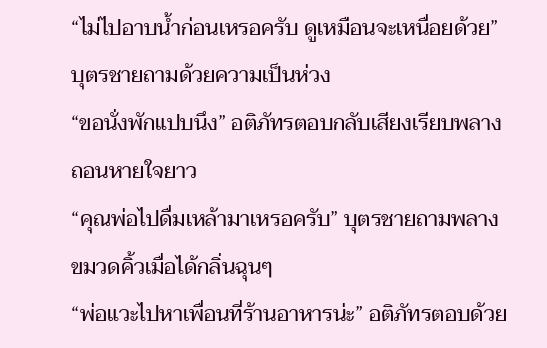“ไม่ไปอาบน้ำก่อนเหรอครับ ดูเหมือนจะเหนื่อยด้วย” บุตรชายถามด้วยความเป็นห่วง
“ขอนั่งพักแปบนึง” อติภัทรตอบกลับเสียงเรียบพลางถอนหายใจยาว
“คุณพ่อไปดื่มเหล้ามาเหรอครับ” บุตรชายถามพลางขมวดคิ้วเมื่อได้กลิ่นฉุนๆ
“พ่อแวะไปหาเพื่อนที่ร้านอาหารน่ะ” อติภัทรตอบด้วย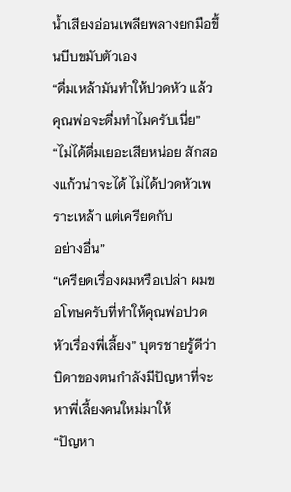น้ำเสียงอ่อนเพลียพลางยกมือขึ้นบีบขมับตัวเอง
“ดื่มเหล้ามันทำให้ปวดหัว แล้วคุณพ่อจะดื่มทำไมครับเนี่ย”
“ไม่ได้ดื่มเยอะเสียหน่อย สักสองแก้วน่าจะได้ ไม่ได้ปวดหัวเพราะเหล้า แต่เครียดกับ
อย่างอื่น”
“เครียดเรื่องผมหรือเปล่า ผมขอโทษครับที่ทำให้คุณพ่อปวดหัวเรื่องพี่เลี้ยง” บุตรชายรู้ดีว่าบิดาของตนกำลังมีปัญหาที่จะหาพี่เลี้ยงคนใหม่มาให้
“ปัญหา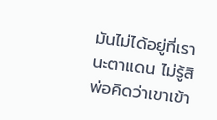มันไม่ได้อยู่ที่เรานะตาแดน ไม่รู้สิพ่อคิดว่าเขาเข้า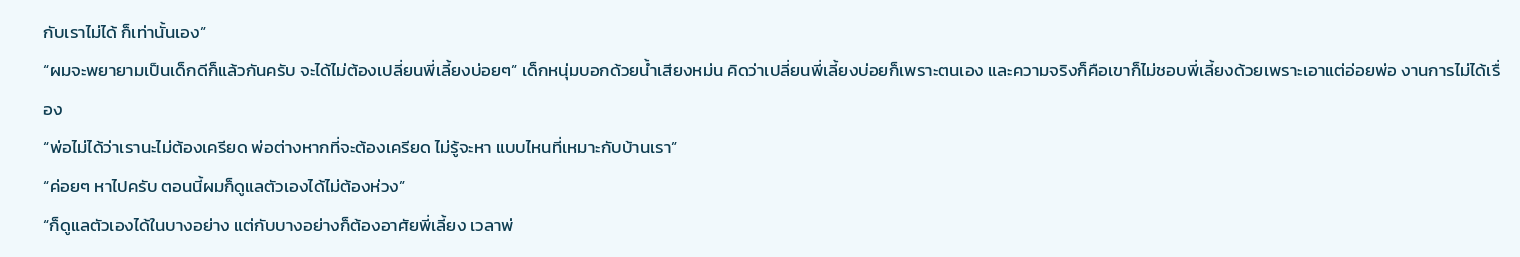กับเราไม่ได้ ก็เท่านั้นเอง”
“ผมจะพยายามเป็นเด็กดีก็แล้วกันครับ จะได้ไม่ต้องเปลี่ยนพี่เลี้ยงบ่อยๆ” เด็กหนุ่มบอกด้วยน้ำเสียงหม่น คิดว่าเปลี่ยนพี่เลี้ยงบ่อยก็เพราะตนเอง และความจริงก็คือเขาก็ไม่ชอบพี่เลี้ยงด้วยเพราะเอาแต่อ่อยพ่อ งานการไม่ได้เรื่อง
“พ่อไม่ได้ว่าเรานะไม่ต้องเครียด พ่อต่างหากที่จะต้องเครียด ไม่รู้จะหา แบบไหนที่เหมาะกับบ้านเรา”
“ค่อยๆ หาไปครับ ตอนนี้ผมก็ดูแลตัวเองได้ไม่ต้องห่วง”
“ก็ดูแลตัวเองได้ในบางอย่าง แต่กับบางอย่างก็ต้องอาศัยพี่เลี้ยง เวลาพ่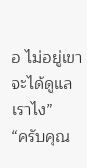อ ไม่อยู่เขาจะได้ดูแลเราไง”
“ครับคุณ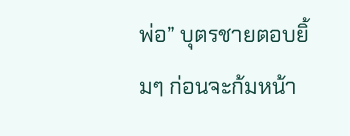พ่อ” บุตรชายตอบยิ้มๆ ก่อนจะก้มหน้า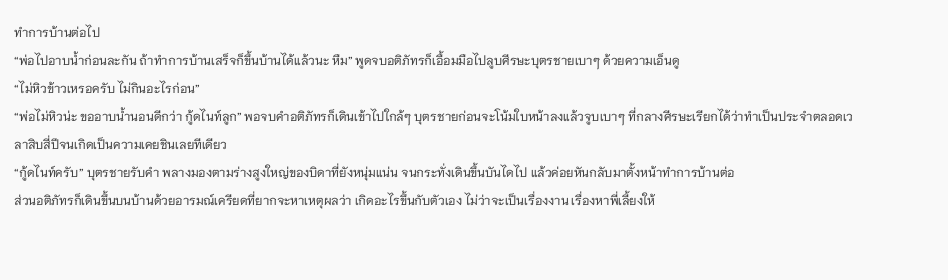ทำการบ้านต่อไป
“พ่อไปอาบน้ำก่อนละกัน ถ้าทำการบ้านเสร็จก็ขึ้นบ้านได้แล้วนะ หืม” พูดจบอติภัทรก็เอื้อมมือไปลูบศีรษะบุตรชายเบาๆ ด้วยความเอ็นดู
“ไม่หิวข้าวเหรอครับ ไม่กินอะไรก่อน”
“พ่อไม่หิวน่ะ ขออาบน้ำนอนดีกว่า กู้ดไนท์ลูก” พอจบคำอติภัทรก็เดินเข้าไปใกล้ๆ บุตรชายก่อนจะโน้มใบหน้าลงแล้วจูบเบาๆ ที่กลางศีรษะเรียกได้ว่าทำเป็นประจำตลอดเวลาสิบสี่ปีจนเกิดเป็นความเคยชินเลยทีเดียว
“กู้ดไนท์ครับ” บุตรชายรับคำ พลางมองตามร่างสูงใหญ่ของบิดาที่ยังหนุ่มแน่น จนกระทั่งเดินขึ้นบันไดไป แล้วค่อยหันกลับมาตั้งหน้าทำการบ้านต่อ
ส่วนอติภัทรก็เดินขึ้นบนบ้านด้วยอารมณ์เครียดที่ยากจะหาเหตุผลว่า เกิดอะไรขึ้นกับตัวเอง ไม่ว่าจะเป็นเรื่องงาน เรื่องหาพี่เลี้ยงให้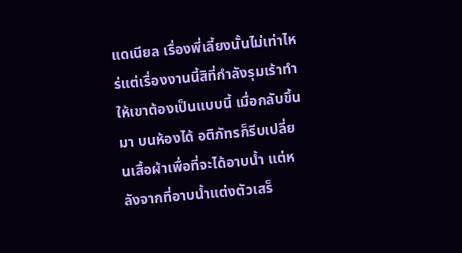แดเนียล เรื่องพี่เลี้ยงนั้นไม่เท่าไหร่แต่เรื่องงานนี้สิที่กำลังรุมเร้าทำให้เขาต้องเป็นแบบนี้ เมื่อกลับขึ้นมา บนห้องได้ อติภัทรก็รีบเปลี่ยนเสื้อผ้าเพื่อที่จะได้อาบน้ำ แต่หลังจากที่อาบน้ำแต่งตัวเสร็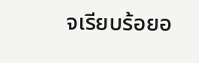จเรียบร้อยอ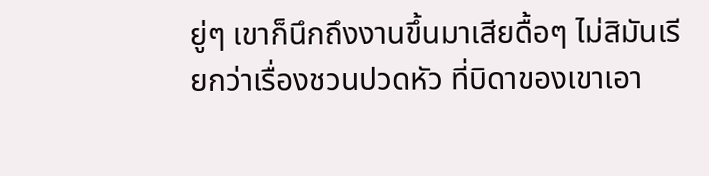ยู่ๆ เขาก็นึกถึงงานขึ้นมาเสียดื้อๆ ไม่สิมันเรียกว่าเรื่องชวนปวดหัว ที่บิดาของเขาเอา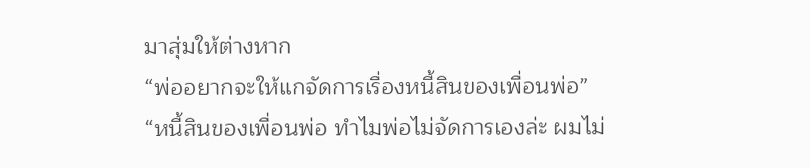มาสุ่มให้ต่างหาก
“พ่ออยากจะให้แกจัดการเรื่องหนี้สินของเพื่อนพ่อ”
“หนี้สินของเพื่อนพ่อ ทำไมพ่อไม่จัดการเองล่ะ ผมไม่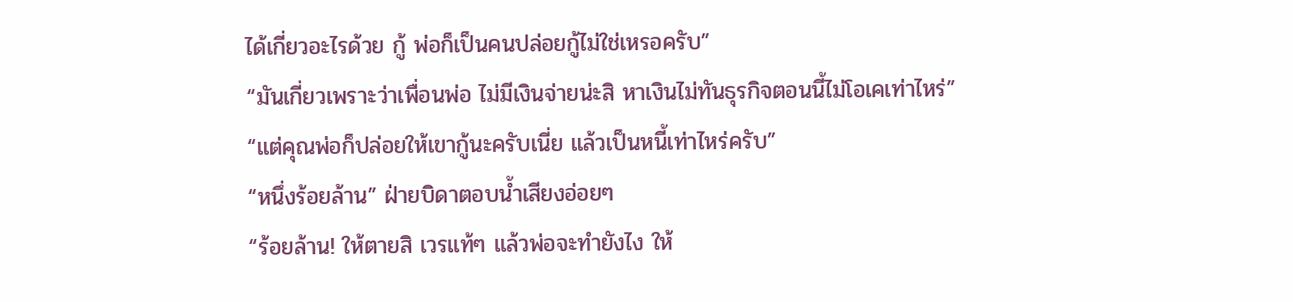ได้เกี่ยวอะไรด้วย กู้ พ่อก็เป็นคนปล่อยกู้ไม่ใช่เหรอครับ”
“มันเกี่ยวเพราะว่าเพื่อนพ่อ ไม่มีเงินจ่ายน่ะสิ หาเงินไม่ทันธุรกิจตอนนี้ไม่โอเคเท่าไหร่”
“แต่คุณพ่อก็ปล่อยให้เขากู้นะครับเนี่ย แล้วเป็นหนี้เท่าไหร่ครับ”
“หนึ่งร้อยล้าน” ฝ่ายบิดาตอบน้ำเสียงอ่อยๆ
“ร้อยล้าน! ให้ตายสิ เวรแท้ๆ แล้วพ่อจะทำยังไง ให้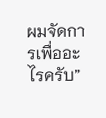ผมจัดการเพื่ออะไรครับ”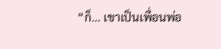“ก็... เขาเป็นเพื่อนพ่อ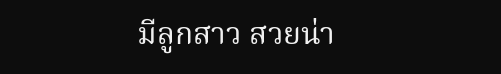มีลูกสาว สวยน่า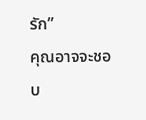รัก”
คุณอาจจะชอบ